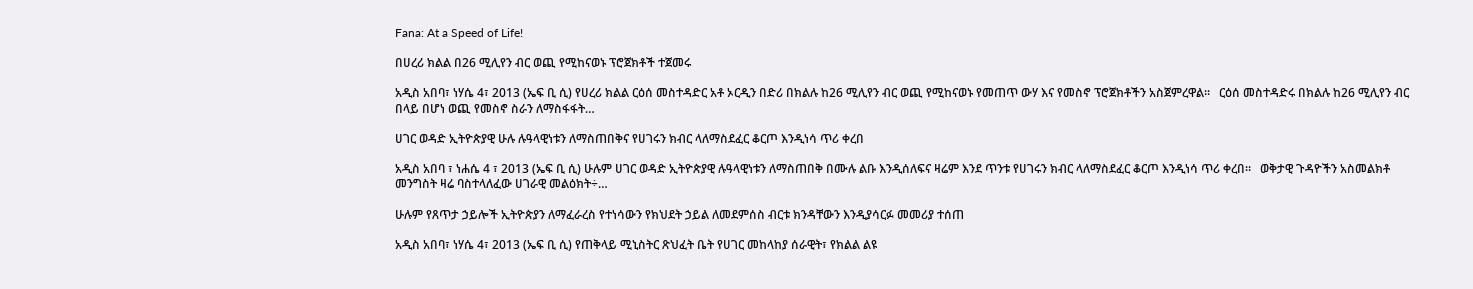Fana: At a Speed of Life!

በሀረሪ ክልል በ26 ሚሊየን ብር ወጪ የሚከናወኑ ፕሮጀክቶች ተጀመሩ

አዲስ አበባ፣ ነሃሴ 4፣ 2013 (ኤፍ ቢ ሲ) የሀረሪ ክልል ርዕሰ መስተዳድር አቶ ኦርዲን በድሪ በክልሉ ከ26 ሚሊየን ብር ወጪ የሚከናወኑ የመጠጥ ውሃ እና የመስኖ ፕሮጀክቶችን አስጀምረዋል።   ርዕሰ መስተዳድሩ በክልሉ ከ26 ሚሊየን ብር በላይ በሆነ ወጪ የመስኖ ስራን ለማስፋፋት…

ሀገር ወዳድ ኢትዮጵያዊ ሁሉ ሉዓላዊነቱን ለማስጠበቅና የሀገሩን ክብር ላለማስደፈር ቆርጦ እንዲነሳ ጥሪ ቀረበ

አዲስ አበባ ፣ ነሐሴ 4 ፣ 2013 (ኤፍ ቢ ሲ) ሁሉም ሀገር ወዳድ ኢትዮጵያዊ ሉዓላዊነቱን ለማስጠበቅ በሙሉ ልቡ እንዲሰለፍና ዛሬም እንደ ጥንቱ የሀገሩን ክብር ላለማስደፈር ቆርጦ እንዲነሳ ጥሪ ቀረበ።   ወቅታዊ ጉዳዮችን አስመልክቶ መንግስት ዛሬ ባስተላለፈው ሀገራዊ መልዕክት÷…

ሁሉም የጸጥታ ኃይሎች ኢትዮጵያን ለማፈራረስ የተነሳውን የክህደት ኃይል ለመደምሰስ ብርቱ ክንዳቸውን እንዲያሳርፉ መመሪያ ተሰጠ

አዲስ አበባ፣ ነሃሴ 4፣ 2013 (ኤፍ ቢ ሲ) የጠቅላይ ሚኒስትር ጽህፈት ቤት የሀገር መከላከያ ሰራዊት፣ የክልል ልዩ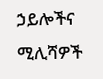ኃይሎችና ሚሊሻዎች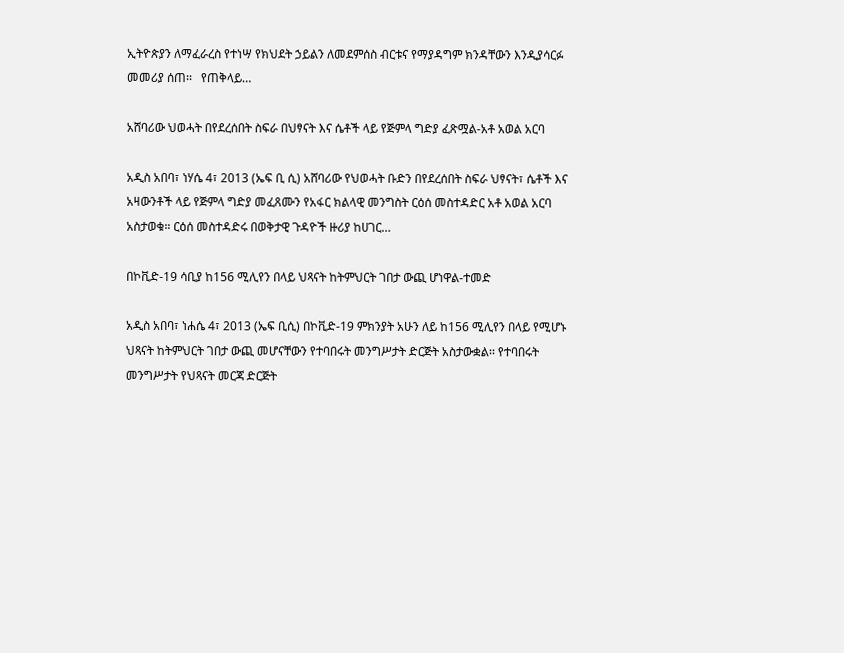ኢትዮጵያን ለማፈራረስ የተነሣ የክህደት ኃይልን ለመደምሰስ ብርቱና የማያዳግም ክንዳቸውን እንዲያሳርፉ መመሪያ ሰጠ፡፡   የጠቅላይ…

አሸባሪው ህወሓት በየደረሰበት ስፍራ በህፃናት እና ሴቶች ላይ የጅምላ ግድያ ፈጽሟል-አቶ አወል አርባ

አዲስ አበባ፣ ነሃሴ 4፣ 2013 (ኤፍ ቢ ሲ) አሸባሪው የህወሓት ቡድን በየደረሰበት ስፍራ ህፃናት፣ ሴቶች እና አዛውንቶች ላይ የጅምላ ግድያ መፈጸሙን የአፋር ክልላዊ መንግስት ርዕሰ መስተዳድር አቶ አወል አርባ አስታወቁ። ርዕሰ መስተዳድሩ በወቅታዊ ጉዳዮች ዙሪያ ከሀገር…

በኮቪድ-19 ሳቢያ ከ156 ሚሊየን በላይ ህጻናት ከትምህርት ገበታ ውጪ ሆነዋል-ተመድ

አዲስ አበባ፣ ነሐሴ 4፣ 2013 (ኤፍ ቢሲ) በኮቪድ-19 ምክንያት አሁን ለይ ከ156 ሚሊየን በላይ የሚሆኑ ህጻናት ከትምህርት ገበታ ውጪ መሆናቸውን የተባበሩት መንግሥታት ድርጅት አስታውቋል፡፡ የተባበሩት መንግሥታት የህጻናት መርጃ ድርጅት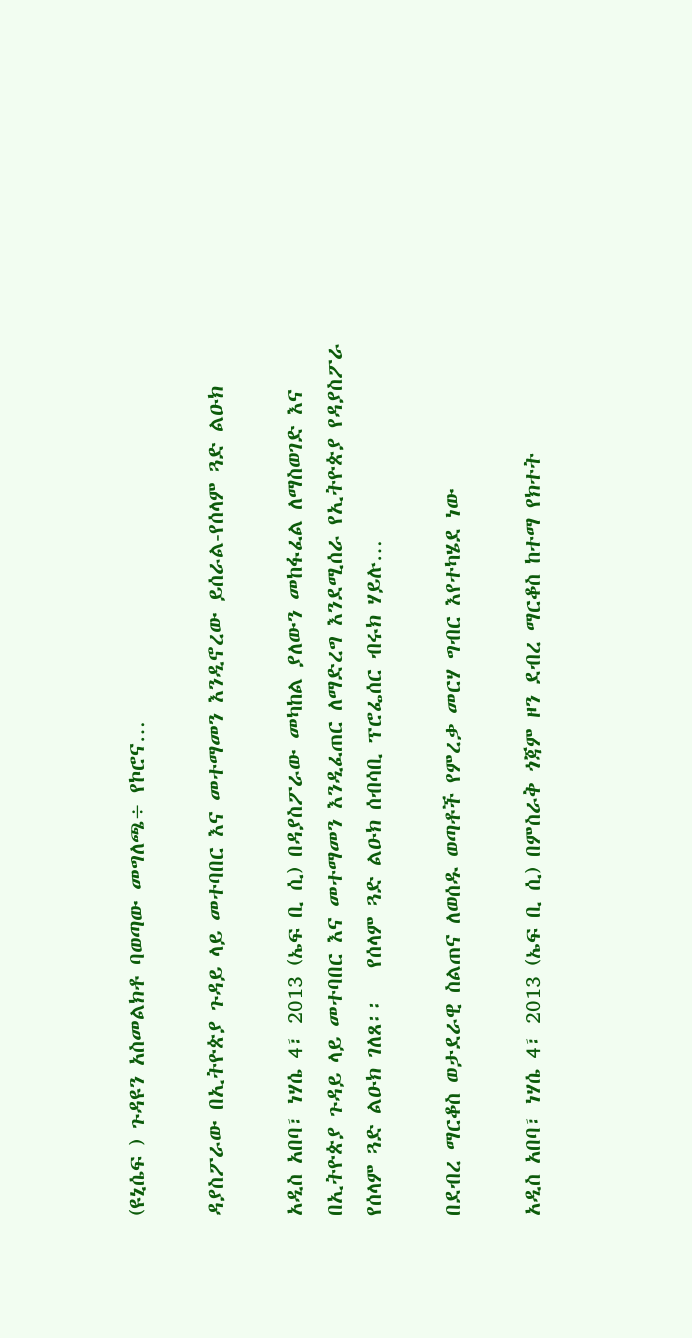(ዩኒሴፍ ) ጉዳዩን አስመልክቶ ባወጣው መግለጫ÷ የኮሮና…

ዳያስፖራው በኢትዮጵያ ጉዳይ ላይ መተባበር እና መተማመን እንዲኖረው ይሰራል-የሰላም ጓድ ልዑክ

አዲስ አበባ፣ ነሃሴ 4፣ 2013 (ኤፍ ቢ ሲ) በዳያስፖራው መካከል ያለውን መከፋፈል ለማስወገድ እና በኢትዮጵያ ጉዳይ ላይ መተባበር እና መተማመን እንዲፈጠር ለማድረግ እንደሚሰራ የኢትዮጵያ የዳያስፖራ የሰላም ጓድ ልዑክ ገለጸ፡፡   የሰላም ጓድ ልዑክ ሰብሳቢ ፕሮፌሰር ብሩክ ሃይሉ…

በደብረ ማርቆስ ወታደራዊ ስልጠና ለወሰዱ ወጣቶች የምረቃ መርሃ ግብር እየተካሄደ ነው

አዲስ አበባ፣ ነሃሴ 4፣ 2013 (ኤፍ ቢ ሲ) በምስራቅ ጎጃም ዞን ደብረ ማርቆስ ከተማ የክተት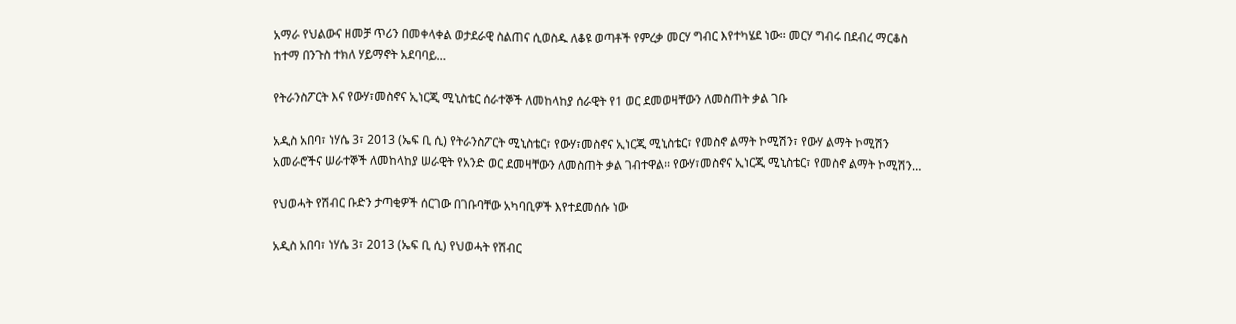አማራ የህልውና ዘመቻ ጥሪን በመቀላቀል ወታደራዊ ስልጠና ሲወስዱ ለቆዩ ወጣቶች የምረቃ መርሃ ግብር እየተካሄደ ነው፡፡ መርሃ ግብሩ በደብረ ማርቆስ ከተማ በንጉስ ተክለ ሃይማኖት አደባባይ…

የትራንስፖርት እና የውሃ፣መስኖና ኢነርጂ ሚኒስቴር ሰራተኞች ለመከላከያ ሰራዊት የ1 ወር ደመወዛቸውን ለመስጠት ቃል ገቡ

አዲስ አበባ፣ ነሃሴ 3፣ 2013 (ኤፍ ቢ ሲ) የትራንስፖርት ሚኒስቴር፣ የውሃ፣መስኖና ኢነርጂ ሚኒስቴር፣ የመስኖ ልማት ኮሚሽን፣ የውሃ ልማት ኮሚሽን አመራሮችና ሠራተኞች ለመከላከያ ሠራዊት የአንድ ወር ደመዛቸውን ለመስጠት ቃል ገብተዋል፡፡ የውሃ፣መስኖና ኢነርጂ ሚኒስቴር፣ የመስኖ ልማት ኮሚሽን…

የህወሓት የሽብር ቡድን ታጣቂዎች ሰርገው በገቡባቸው አካባቢዎች እየተደመሰሱ ነው

አዲስ አበባ፣ ነሃሴ 3፣ 2013 (ኤፍ ቢ ሲ) የህወሓት የሽብር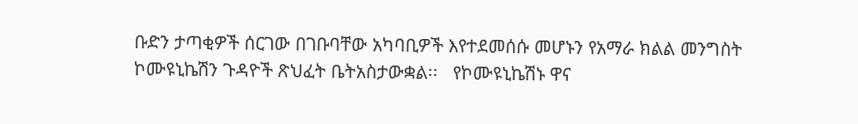ቡድን ታጣቂዎች ሰርገው በገቡባቸው አካባቢዎች እየተደመሰሱ መሆኑን የአማራ ክልል መንግስት ኮሙዩኒኬሽን ጉዳዮች ጽህፈት ቤትአስታውቋል፡፡   የኮሙዩኒኬሽኑ ዋና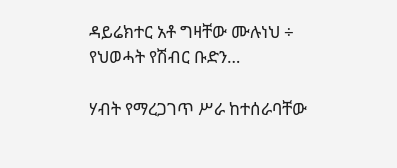ዳይሬክተር አቶ ግዛቸው ሙሉነህ ÷ የህወሓት የሽብር ቡድን…

ሃብት የማረጋገጥ ሥራ ከተሰራባቸው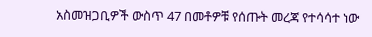አስመዝጋቢዎች ውስጥ 47 በመቶዎቹ የሰጡት መረጃ የተሳሳተ ነው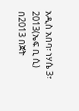አዲስ አበባ፣ ነሃሴ 3፣ 2013(ኤፍ ቢ ሲ) በ2013 በጀት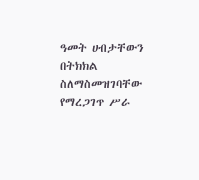ዓመት ሀብታቸውን በትክክል ስለማስመዝገባቸው የማረጋገጥ ሥራ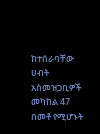ከተሰራባቸው ሀብት አስመዝጋቢዎች መካከል 47 በመቶ የሚሆኑት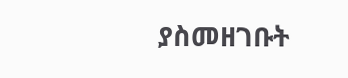ያስመዘገቡት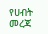የሀብት መረጃ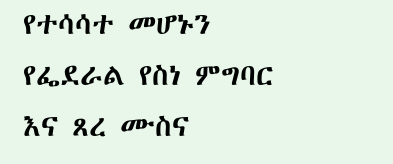የተሳሳተ መሆኑን የፌደራል የስነ ምግባር እና ጸረ ሙስና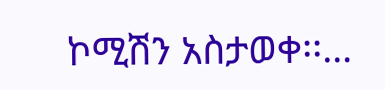ኮሚሽን አስታወቀ፡፡…